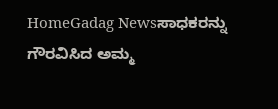HomeGadag Newsಸಾಧಕರನ್ನು ಗೌರವಿಸಿದ ಅಮ್ಮ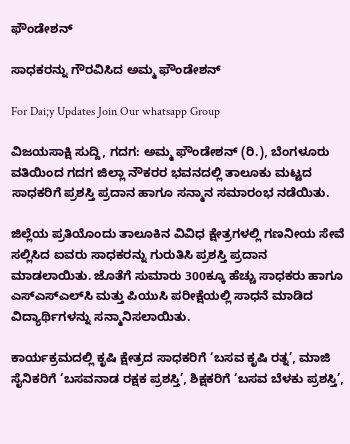ಫೌಂಡೇಶನ್

ಸಾಧಕರನ್ನು ಗೌರವಿಸಿದ ಅಮ್ಮ ಫೌಂಡೇಶನ್

For Dai;y Updates Join Our whatsapp Group

ವಿಜಯಸಾಕ್ಷಿ ಸುದ್ದಿ, ಗದಗ: ಅಮ್ಮ ಫೌಂಡೇಶನ್ (ರಿ.), ಬೆಂಗಳೂರು ವತಿಯಿಂದ ಗದಗ ಜಿಲ್ಲಾ ನೌಕರರ ಭವನದಲ್ಲಿ ತಾಲೂಕು ಮಟ್ಟದ ಸಾಧಕರಿಗೆ ಪ್ರಶಸ್ತಿ ಪ್ರದಾನ ಹಾಗೂ ಸನ್ಮಾನ ಸಮಾರಂಭ ನಡೆಯಿತು.

ಜಿಲ್ಲೆಯ ಪ್ರತಿಯೊಂದು ತಾಲೂಕಿನ ವಿವಿಧ ಕ್ಷೇತ್ರಗಳಲ್ಲಿ ಗಣನೀಯ ಸೇವೆ ಸಲ್ಲಿಸಿದ ಐವರು ಸಾಧಕರನ್ನು ಗುರುತಿಸಿ ಪ್ರಶಸ್ತಿ ಪ್ರದಾನ ಮಾಡಲಾಯಿತು. ಜೊತೆಗೆ ಸುಮಾರು 300ಕ್ಕೂ ಹೆಚ್ಚು ಸಾಧಕರು ಹಾಗೂ ಎಸ್‌ಎಸ್‌ಎಲ್‌ಸಿ ಮತ್ತು ಪಿಯುಸಿ ಪರೀಕ್ಷೆಯಲ್ಲಿ ಸಾಧನೆ ಮಾಡಿದ ವಿದ್ಯಾರ್ಥಿಗಳನ್ನು ಸನ್ಮಾನಿಸಲಾಯಿತು.

ಕಾರ್ಯಕ್ರಮದಲ್ಲಿ ಕೃಷಿ ಕ್ಷೇತ್ರದ ಸಾಧಕರಿಗೆ ‘ಬಸವ ಕೃಷಿ ರತ್ನ’, ಮಾಜಿ ಸೈನಿಕರಿಗೆ ‘ಬಸವನಾಡ ರಕ್ಷಕ ಪ್ರಶಸ್ತಿ’, ಶಿಕ್ಷಕರಿಗೆ ‘ಬಸವ ಬೆಳಕು ಪ್ರಶಸ್ತಿ’,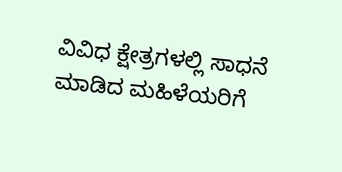ವಿವಿಧ ಕ್ಷೇತ್ರಗಳಲ್ಲಿ ಸಾಧನೆ ಮಾಡಿದ ಮಹಿಳೆಯರಿಗೆ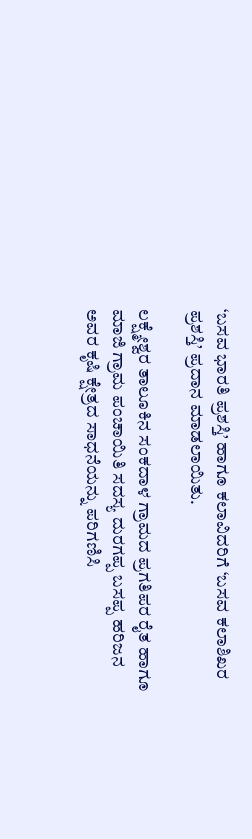‘ಬಸವ ಭಾರತಿ ಪ್ರಶಸ್ತಿ’ ಹಾಗೂ ಕಲಾವಿದರಿಗೆ ‘ಬಸವ ಕಲಾಶಿಖರ ಪ್ರಶಸ್ತಿ’ ಪ್ರದಾನ ಮಾಡಲಾಯಿತು.

ಲಕ್ಷ್ಮೇಶ್ವರ ತಾಲೂಕಿನ ಸಂಕದಾಳ ಗ್ರಾಮದ ಪ್ರಗತಿಪರ ರೈತ ಹಾಗೂ ಮಾಜಿ ಗ್ರಾಮ ಪಂಚಾಯಿತಿ ಸದಸ್ಯ ದುರಗಪ್ಪ ಬಸಪ್ಪ ಹರಿಜನ ಅವರ ಕೃಷಿ ಕ್ಷೇತ್ರದ ಸಾಧನೆಯನ್ನು ಪರಿಗಣಿಸಿ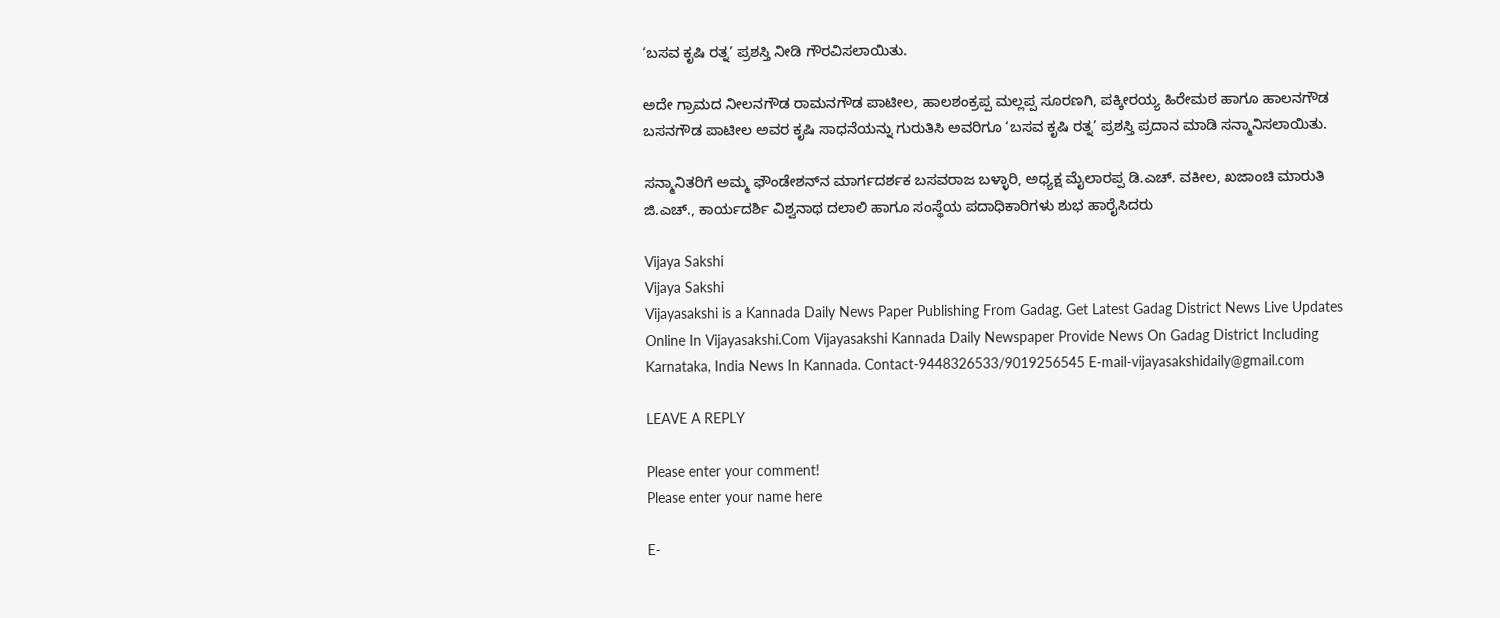‘ಬಸವ ಕೃಷಿ ರತ್ನ’ ಪ್ರಶಸ್ತಿ ನೀಡಿ ಗೌರವಿಸಲಾಯಿತು.

ಅದೇ ಗ್ರಾಮದ ನೀಲನಗೌಡ ರಾಮನಗೌಡ ಪಾಟೀಲ, ಹಾಲಶಂಕ್ರಪ್ಪ ಮಲ್ಲಪ್ಪ ಸೂರಣಗಿ, ಪಕ್ಕೀರಯ್ಯ ಹಿರೇಮಠ ಹಾಗೂ ಹಾಲನಗೌಡ ಬಸನಗೌಡ ಪಾಟೀಲ ಅವರ ಕೃಷಿ ಸಾಧನೆಯನ್ನು ಗುರುತಿಸಿ ಅವರಿಗೂ ‘ಬಸವ ಕೃಷಿ ರತ್ನ’ ಪ್ರಶಸ್ತಿ ಪ್ರದಾನ ಮಾಡಿ ಸನ್ಮಾನಿಸಲಾಯಿತು.

ಸನ್ಮಾನಿತರಿಗೆ ಅಮ್ಮ ಫೌಂಡೇಶನ್‌ನ ಮಾರ್ಗದರ್ಶಕ ಬಸವರಾಜ ಬಳ್ಳಾರಿ, ಅಧ್ಯಕ್ಷ ಮೈಲಾರಪ್ಪ ಡಿ.ಎಚ್. ವಕೀಲ, ಖಜಾಂಚಿ ಮಾರುತಿ ಜಿ.ಎಚ್., ಕಾರ್ಯದರ್ಶಿ ವಿಶ್ವನಾಥ ದಲಾಲಿ ಹಾಗೂ ಸಂಸ್ಥೆಯ ಪದಾಧಿಕಾರಿಗಳು ಶುಭ ಹಾರೈಸಿದರು

Vijaya Sakshi
Vijaya Sakshi
Vijayasakshi is a Kannada Daily News Paper Publishing From Gadag. Get Latest Gadag District News Live Updates Online In Vijayasakshi.Com Vijayasakshi Kannada Daily Newspaper Provide News On Gadag District Including Karnataka, India News In Kannada. Contact-9448326533/9019256545 E-mail-vijayasakshidaily@gmail.com

LEAVE A REPLY

Please enter your comment!
Please enter your name here

E-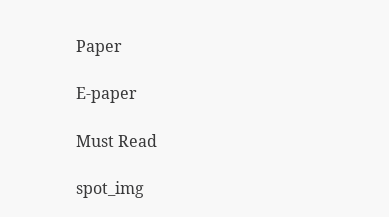Paper

E-paper

Must Read

spot_img